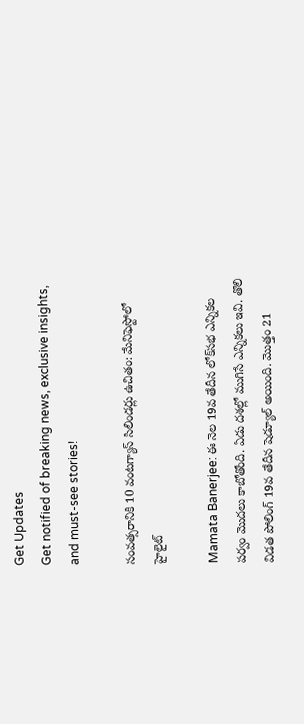Get Updates
Get notified of breaking news, exclusive insights, and must-see stories!

సంవత్సరానికి 10 వంటగ్యాస్ సిలిండర్లు ఉచితం: మేనిఫెస్టోలో హైలైట్

Mamata Banerjee: ఈ నెల 19వ తేదీన లోక్‌సభ ఎన్నికల పర్వం మొదలు కాబోతోంది. ఏడు దశల్లో ముగిసే ఎన్నికలు ఇవి. తొలి విడత పోలింగ్ 19వ తేదీన షెడ్యూల్ అయింది. మొత్తం 21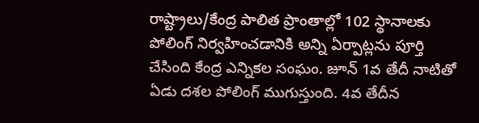రాష్ట్రాలు/కేంద్ర పాలిత ప్రాంతాల్లో 102 స్థానాలకు పోలింగ్ నిర్వహించడానికి అన్ని ఏర్పాట్లను పూర్తి చేసింది కేంద్ర ఎన్నికల సంఘం. జూన్ 1వ తేదీ నాటితో ఏడు దశల పోలింగ్ ముగుస్తుంది. 4వ తేదీన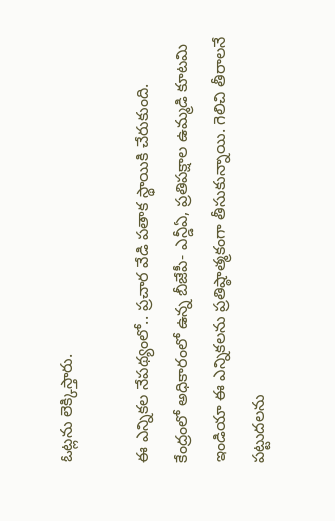ఓట్లను లెక్కిస్తారు.

ఈ ఎన్నికల నేపథ్యంలో.. ప్రచార వేడి పతాక స్థాయికి చేరుకుంది. కేంద్రంలో అధికారంలో ఉన్న బీజేపీ- ఎన్డీఏ, ప్రతిపక్షాల ఉమ్మడి కూటమి ఇండియా ఈ ఎన్నికలను ప్రతిష్ఠాత్మకంగా తీసుకున్నాయి. గెలిచి తీరాలనే పట్టుదలను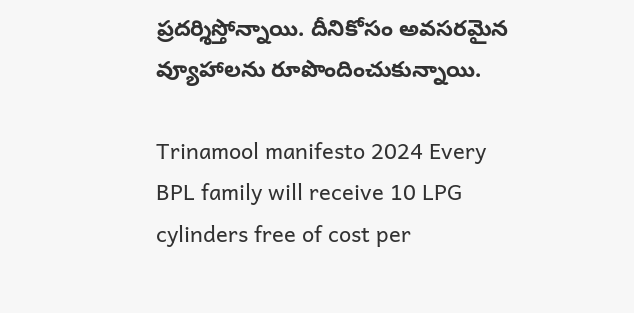ప్రదర్శిస్తోన్నాయి. దీనికోసం అవసరమైన వ్యూహాలను రూపొందించుకున్నాయి.

Trinamool manifesto 2024 Every BPL family will receive 10 LPG cylinders free of cost per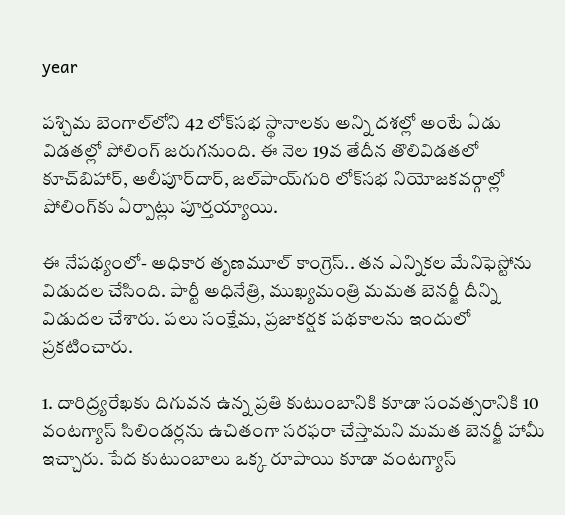year

పశ్చిమ బెంగాల్‌లోని 42 లోక్‌సభ స్థానాలకు అన్ని దశల్లో అంటే ఏడు విడతల్లో పోలింగ్ జరుగనుంది. ఈ నెల 19వ తేదీన తొలివిడతలో కూచ్‌బిహార్, అలీపూర్‌దార్, జల్‌పాయ్‌గురి లోక్‌సభ నియోజకవర్గాల్లో పోలింగ్‌కు ఏర్పాట్లు పూర్తయ్యాయి.

ఈ నేపథ్యంలో- అధికార తృణమూల్ కాంగ్రెస్.. తన ఎన్నికల మేనిఫెస్టోను విడుదల చేసింది. పార్టీ అధినేత్రి, ముఖ్యమంత్రి మమత బెనర్జీ దీన్ని విడుదల చేశారు. పలు సంక్షేమ, ప్రజాకర్షక పథకాలను ఇందులో ప్రకటించారు.

1. దారిద్ర్యరేఖకు దిగువన ఉన్న ప్రతి కుటుంబానికి కూడా సంవత్సరానికి 10 వంటగ్యాస్ సిలిండర్లను ఉచితంగా సరఫరా చేస్తామని మమత బెనర్జీ హామీ ఇచ్చారు. పేద కుటుంబాలు ఒక్క రూపాయి కూడా వంటగ్యాస్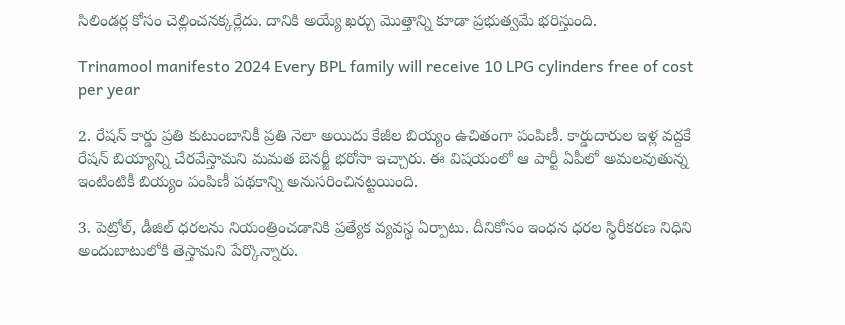సిలిండర్ల కోసం చెల్లించనక్కర్లేదు. దానికి అయ్యే ఖర్చు మొత్తాన్ని కూడా ప్రభుత్వమే భరిస్తుంది.

Trinamool manifesto 2024 Every BPL family will receive 10 LPG cylinders free of cost per year

2. రేషన్ కార్డు ప్రతి కుటుంబానికీ ప్రతి నెలా అయిదు కేజీల బియ్యం ఉచితంగా పంపిణీ. కార్డుదారుల ఇళ్ల వద్దకే రేషన్ బియ్యాన్ని చేరవేస్తామని మమత బెనర్జీ భరోసా ఇచ్చారు. ఈ విషయంలో ఆ పార్టీ ఏపీలో అమలవుతున్న ఇంటింటికీ బియ్యం పంపిణీ పథకాన్ని అనుసరించినట్టయింది.

3. పెట్రోల్, డీజిల్ ధరలను నియంత్రించడానికి ప్రత్యేక వ్యవస్థ ఏర్పాటు. దీనికోసం ఇంధన ధరల స్థిరీకరణ నిధిని అందుబాటులోకి తెస్తామని పేర్కొన్నారు.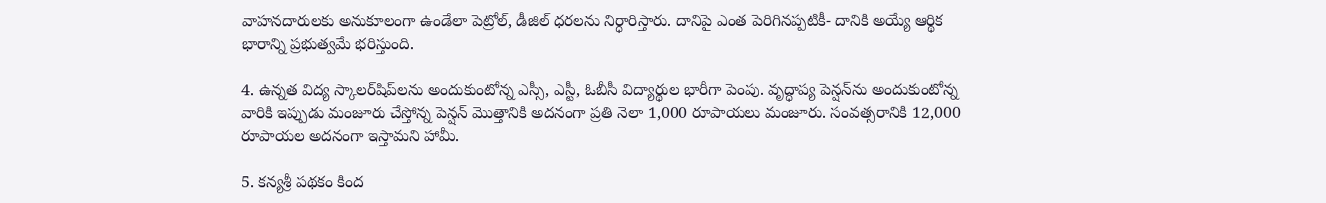వాహనదారులకు అనుకూలంగా ఉండేలా పెట్రోల్, డీజిల్ ధరలను నిర్ధారిస్తారు. దానిపై ఎంత పెరిగినప్పటికీ- దానికి అయ్యే ఆర్థిక భారాన్ని ప్రభుత్వమే భరిస్తుంది.

4. ఉన్నత విద్య స్కాలర్‌షిప్‌లను అందుకుంటోన్న ఎస్సీ, ఎస్టీ, ఓబీసీ విద్యార్థుల భారీగా పెంపు. వృద్ధాప్య పెన్షన్‌ను అందుకుంటోన్న వారికి ఇప్పుడు మంజూరు చేస్తోన్న పెన్షన్ మొత్తానికి అదనంగా ప్రతి నెలా 1,000 రూపాయలు మంజూరు. సంవత్సరానికి 12,000 రూపాయల అదనంగా ఇస్తామని హామీ.

5. కన్యశ్రీ పథకం కింద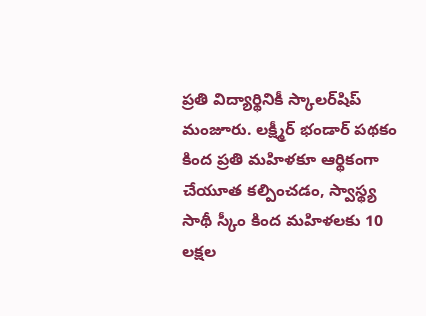ప్రతి విద్యార్థినికీ స్కాలర్‌షిప్ మంజూరు. లక్ష్మీర్ భండార్ పథకం కింద ప్రతి మహిళకూ ఆర్థికంగా చేయూత కల్పించడం, స్వాస్థ్య సాథీ స్కీం కింద మహిళలకు 10 లక్షల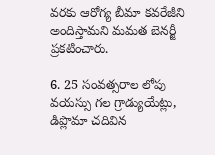వరకు ఆరోగ్య బీమా కవరేజీని అందిస్తామని మమత బెనర్జీ ప్రకటించారు.

6. 25 సంవత్సరాల లోపు వయస్సు గల గ్రాడ్యుయేట్లు, డిప్లొమా చదివిన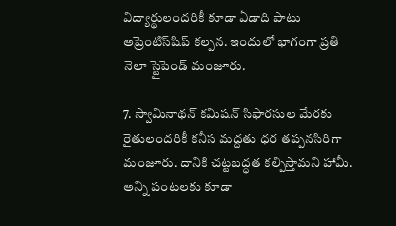విద్యార్థులందరికీ కూడా ఏడాది పాటు అప్రెంటిస్‌షిప్ కల్పన. ఇందులో భాగంగా ప్రతి నెలా స్టైపెండ్ మంజూరు.

7. స్వామినాథన్ కమిషన్ సిఫారసుల మేరకు రైతులందరికీ కనీస మద్దతు ధర తప్పనసిరిగా మంజూరు. దానికి చట్టబద్ధత కల్పిస్తామని హామీ. అన్ని పంటలకు కూడా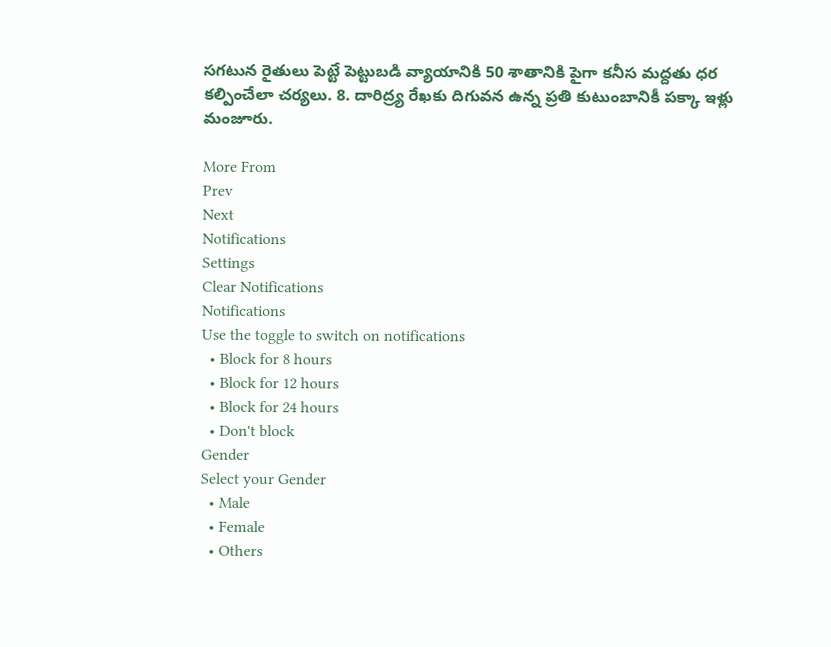సగటున రైతులు పెట్టే పెట్టుబడి వ్యాయానికి 50 శాతానికి పైగా కనీస మద్దతు ధర కల్పించేలా చర్యలు. 8. దారిద్ర్య రేఖకు దిగువన ఉన్న ప్రతి కుటుంబానికీ పక్కా ఇళ్లు మంజూరు.

More From
Prev
Next
Notifications
Settings
Clear Notifications
Notifications
Use the toggle to switch on notifications
  • Block for 8 hours
  • Block for 12 hours
  • Block for 24 hours
  • Don't block
Gender
Select your Gender
  • Male
  • Female
  • Others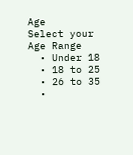Age
Select your Age Range
  • Under 18
  • 18 to 25
  • 26 to 35
  •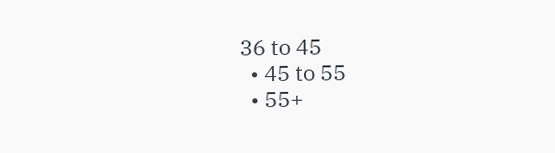36 to 45
  • 45 to 55
  • 55+